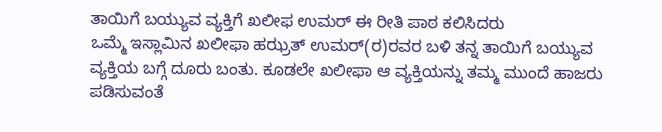ತಾಯಿಗೆ ಬಯ್ಯುವ ವ್ಯಕ್ತಿಗೆ ಖಲೀಫ ಉಮರ್ ಈ ರೀತಿ ಪಾಠ ಕಲಿಸಿದರು
ಒಮ್ಮೆ ಇಸ್ಲಾಮಿನ ಖಲೀಫಾ ಹಝ್ರತ್ ಉಮರ್(ರ)ರವರ ಬಳಿ ತನ್ನ ತಾಯಿಗೆ ಬಯ್ಯುವ ವ್ಯಕ್ತಿಯ ಬಗ್ಗೆ ದೂರು ಬಂತು. ಕೂಡಲೇ ಖಲೀಫಾ ಆ ವ್ಯಕ್ತಿಯನ್ನು ತಮ್ಮ ಮುಂದೆ ಹಾಜರು ಪಡಿಸುವಂತೆ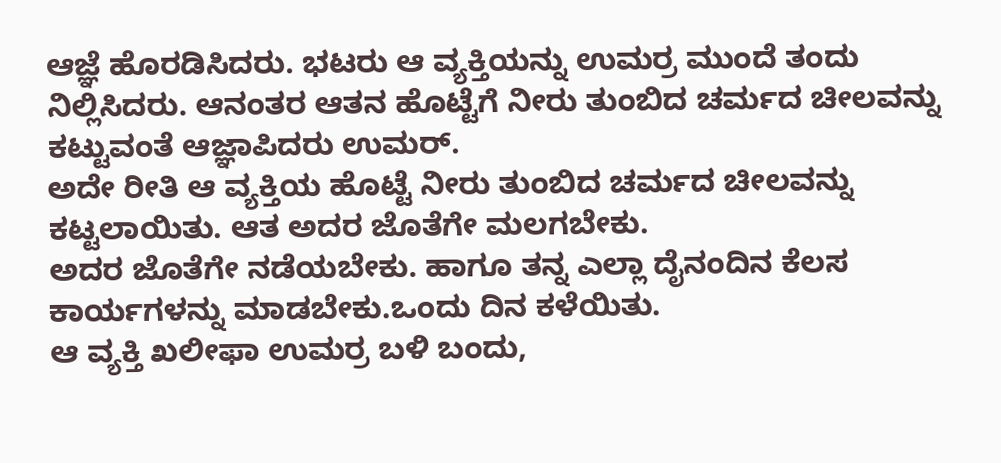ಆಜ್ಞೆ ಹೊರಡಿಸಿದರು. ಭಟರು ಆ ವ್ಯಕ್ತಿಯನ್ನು ಉಮರ್ರ ಮುಂದೆ ತಂದು ನಿಲ್ಲಿಸಿದರು. ಆನಂತರ ಆತನ ಹೊಟ್ಟೆಗೆ ನೀರು ತುಂಬಿದ ಚರ್ಮದ ಚೀಲವನ್ನು ಕಟ್ಟುವಂತೆ ಆಜ್ಞಾಪಿದರು ಉಮರ್.
ಅದೇ ರೀತಿ ಆ ವ್ಯಕ್ತಿಯ ಹೊಟ್ಟೆ ನೀರು ತುಂಬಿದ ಚರ್ಮದ ಚೀಲವನ್ನು ಕಟ್ಟಲಾಯಿತು. ಆತ ಅದರ ಜೊತೆಗೇ ಮಲಗಬೇಕು.
ಅದರ ಜೊತೆಗೇ ನಡೆಯಬೇಕು. ಹಾಗೂ ತನ್ನ ಎಲ್ಲಾ ದೈನಂದಿನ ಕೆಲಸ ಕಾರ್ಯಗಳನ್ನು ಮಾಡಬೇಕು.ಒಂದು ದಿನ ಕಳೆಯಿತು.
ಆ ವ್ಯಕ್ತಿ ಖಲೀಫಾ ಉಮರ್ರ ಬಳಿ ಬಂದು,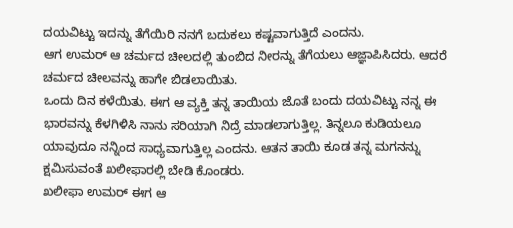ದಯವಿಟ್ಟು ಇದನ್ನು ತೆಗೆಯಿರಿ ನನಗೆ ಬದುಕಲು ಕಷ್ಟವಾಗುತ್ತಿದೆ ಎಂದನು.
ಆಗ ಉಮರ್ ಆ ಚರ್ಮದ ಚೀಲದಲ್ಲಿ ತುಂಬಿದ ನೀರನ್ನು ತೆಗೆಯಲು ಆಜ್ಞಾಪಿಸಿದರು. ಆದರೆ ಚರ್ಮದ ಚೀಲವನ್ನು ಹಾಗೇ ಬಿಡಲಾಯಿತು.
ಒಂದು ದಿನ ಕಳೆಯಿತು. ಈಗ ಆ ವ್ಯಕ್ತಿ ತನ್ನ ತಾಯಿಯ ಜೊತೆ ಬಂದು ದಯವಿಟ್ಟು ನನ್ನ ಈ ಭಾರವನ್ನು ಕೆಳಗಿಳಿಸಿ ನಾನು ಸರಿಯಾಗಿ ನಿದ್ರೆ ಮಾಡಲಾಗುತ್ತಿಲ್ಲ. ತಿನ್ನಲೂ ಕುಡಿಯಲೂ ಯಾವುದೂ ನನ್ನಿಂದ ಸಾಧ್ಯವಾಗುತ್ತಿಲ್ಲ ಎಂದನು. ಆತನ ತಾಯಿ ಕೂಡ ತನ್ನ ಮಗನನ್ನು ಕ್ಷಮಿಸುವಂತೆ ಖಲೀಫಾರಲ್ಲಿ ಬೇಡಿ ಕೊಂಡರು.
ಖಲೀಫಾ ಉಮರ್ ಈಗ ಆ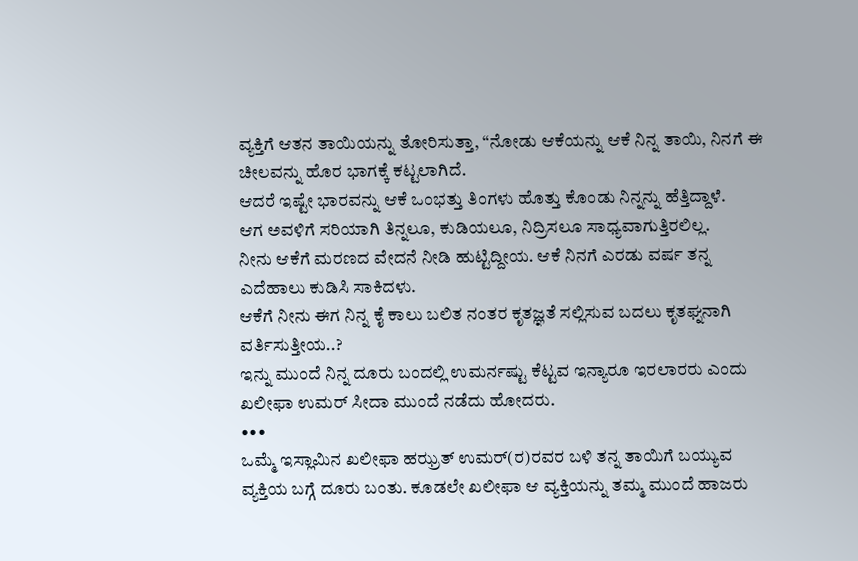ವ್ಯಕ್ತಿಗೆ ಆತನ ತಾಯಿಯನ್ನು ತೋರಿಸುತ್ತಾ, “ನೋಡು ಆಕೆಯನ್ನು ಆಕೆ ನಿನ್ನ ತಾಯಿ, ನಿನಗೆ ಈ ಚೀಲವನ್ನು ಹೊರ ಭಾಗಕ್ಕೆ ಕಟ್ಟಲಾಗಿದೆ.
ಆದರೆ ಇಷ್ಟೇ ಭಾರವನ್ನು ಆಕೆ ಒಂಭತ್ತು ತಿಂಗಳು ಹೊತ್ತು ಕೊಂಡು ನಿನ್ನನ್ನು ಹೆತ್ತಿದ್ದಾಳೆ.
ಆಗ ಅವಳಿಗೆ ಸರಿಯಾಗಿ ತಿನ್ನಲೂ, ಕುಡಿಯಲೂ, ನಿದ್ರಿಸಲೂ ಸಾಧ್ಯವಾಗುತ್ತಿರಲಿಲ್ಲ.
ನೀನು ಆಕೆಗೆ ಮರಣದ ವೇದನೆ ನೀಡಿ ಹುಟ್ಟಿದ್ದೀಯ. ಆಕೆ ನಿನಗೆ ಎರಡು ವರ್ಷ ತನ್ನ ಎದೆಹಾಲು ಕುಡಿಸಿ ಸಾಕಿದಳು.
ಆಕೆಗೆ ನೀನು ಈಗ ನಿನ್ನ ಕೈ ಕಾಲು ಬಲಿತ ನಂತರ ಕೃತಜ್ಞತೆ ಸಲ್ಲಿಸುವ ಬದಲು ಕೃತಘ್ನನಾಗಿ ವರ್ತಿಸುತ್ತೀಯ..?
ಇನ್ನು ಮುಂದೆ ನಿನ್ನ ದೂರು ಬಂದಲ್ಲಿ ಉಮರ್ನಷ್ಟು ಕೆಟ್ಟವ ಇನ್ಯಾರೂ ಇರಲಾರರು ಎಂದು ಖಲೀಫಾ ಉಮರ್ ಸೀದಾ ಮುಂದೆ ನಡೆದು ಹೋದರು.
•••
ಒಮ್ಮೆ ಇಸ್ಲಾಮಿನ ಖಲೀಫಾ ಹಝ್ರತ್ ಉಮರ್(ರ)ರವರ ಬಳಿ ತನ್ನ ತಾಯಿಗೆ ಬಯ್ಯುವ ವ್ಯಕ್ತಿಯ ಬಗ್ಗೆ ದೂರು ಬಂತು. ಕೂಡಲೇ ಖಲೀಫಾ ಆ ವ್ಯಕ್ತಿಯನ್ನು ತಮ್ಮ ಮುಂದೆ ಹಾಜರು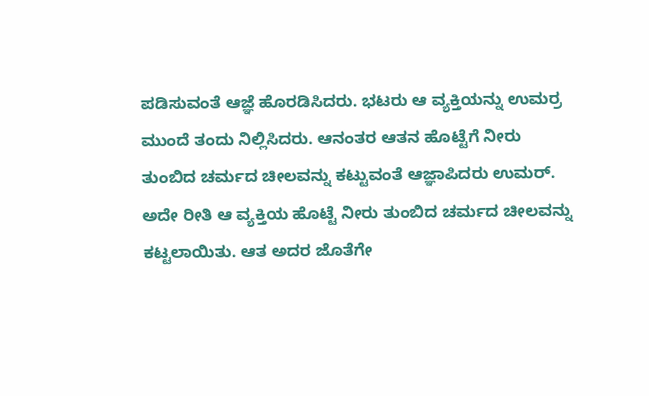ಪಡಿಸುವಂತೆ ಆಜ್ಞೆ ಹೊರಡಿಸಿದರು. ಭಟರು ಆ ವ್ಯಕ್ತಿಯನ್ನು ಉಮರ್ರ ಮುಂದೆ ತಂದು ನಿಲ್ಲಿಸಿದರು. ಆನಂತರ ಆತನ ಹೊಟ್ಟೆಗೆ ನೀರು ತುಂಬಿದ ಚರ್ಮದ ಚೀಲವನ್ನು ಕಟ್ಟುವಂತೆ ಆಜ್ಞಾಪಿದರು ಉಮರ್.
ಅದೇ ರೀತಿ ಆ ವ್ಯಕ್ತಿಯ ಹೊಟ್ಟೆ ನೀರು ತುಂಬಿದ ಚರ್ಮದ ಚೀಲವನ್ನು ಕಟ್ಟಲಾಯಿತು. ಆತ ಅದರ ಜೊತೆಗೇ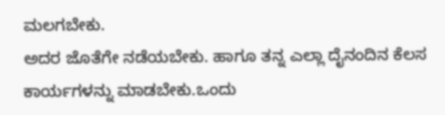ಮಲಗಬೇಕು.
ಅದರ ಜೊತೆಗೇ ನಡೆಯಬೇಕು. ಹಾಗೂ ತನ್ನ ಎಲ್ಲಾ ದೈನಂದಿನ ಕೆಲಸ ಕಾರ್ಯಗಳನ್ನು ಮಾಡಬೇಕು.ಒಂದು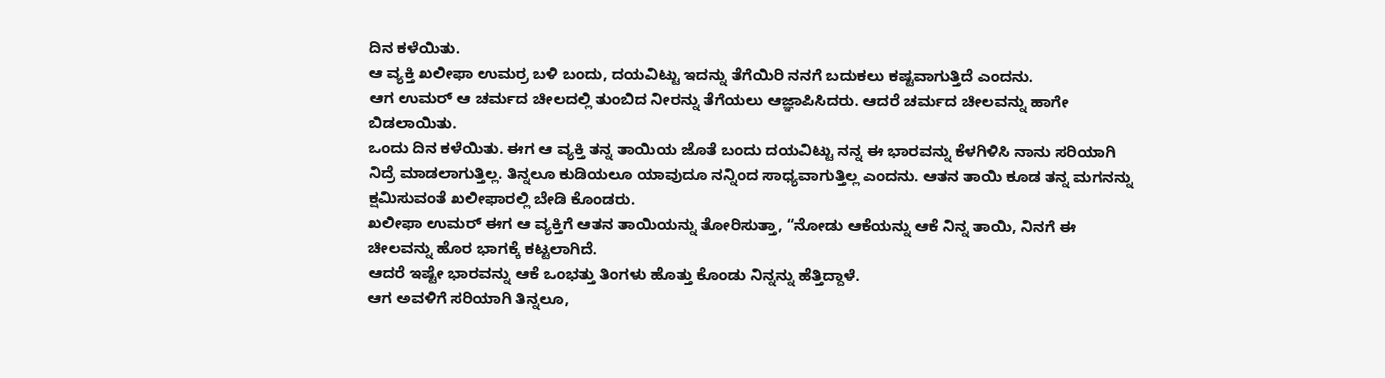ದಿನ ಕಳೆಯಿತು.
ಆ ವ್ಯಕ್ತಿ ಖಲೀಫಾ ಉಮರ್ರ ಬಳಿ ಬಂದು, ದಯವಿಟ್ಟು ಇದನ್ನು ತೆಗೆಯಿರಿ ನನಗೆ ಬದುಕಲು ಕಷ್ಟವಾಗುತ್ತಿದೆ ಎಂದನು.
ಆಗ ಉಮರ್ ಆ ಚರ್ಮದ ಚೀಲದಲ್ಲಿ ತುಂಬಿದ ನೀರನ್ನು ತೆಗೆಯಲು ಆಜ್ಞಾಪಿಸಿದರು. ಆದರೆ ಚರ್ಮದ ಚೀಲವನ್ನು ಹಾಗೇ ಬಿಡಲಾಯಿತು.
ಒಂದು ದಿನ ಕಳೆಯಿತು. ಈಗ ಆ ವ್ಯಕ್ತಿ ತನ್ನ ತಾಯಿಯ ಜೊತೆ ಬಂದು ದಯವಿಟ್ಟು ನನ್ನ ಈ ಭಾರವನ್ನು ಕೆಳಗಿಳಿಸಿ ನಾನು ಸರಿಯಾಗಿ ನಿದ್ರೆ ಮಾಡಲಾಗುತ್ತಿಲ್ಲ. ತಿನ್ನಲೂ ಕುಡಿಯಲೂ ಯಾವುದೂ ನನ್ನಿಂದ ಸಾಧ್ಯವಾಗುತ್ತಿಲ್ಲ ಎಂದನು. ಆತನ ತಾಯಿ ಕೂಡ ತನ್ನ ಮಗನನ್ನು ಕ್ಷಮಿಸುವಂತೆ ಖಲೀಫಾರಲ್ಲಿ ಬೇಡಿ ಕೊಂಡರು.
ಖಲೀಫಾ ಉಮರ್ ಈಗ ಆ ವ್ಯಕ್ತಿಗೆ ಆತನ ತಾಯಿಯನ್ನು ತೋರಿಸುತ್ತಾ, “ನೋಡು ಆಕೆಯನ್ನು ಆಕೆ ನಿನ್ನ ತಾಯಿ, ನಿನಗೆ ಈ ಚೀಲವನ್ನು ಹೊರ ಭಾಗಕ್ಕೆ ಕಟ್ಟಲಾಗಿದೆ.
ಆದರೆ ಇಷ್ಟೇ ಭಾರವನ್ನು ಆಕೆ ಒಂಭತ್ತು ತಿಂಗಳು ಹೊತ್ತು ಕೊಂಡು ನಿನ್ನನ್ನು ಹೆತ್ತಿದ್ದಾಳೆ.
ಆಗ ಅವಳಿಗೆ ಸರಿಯಾಗಿ ತಿನ್ನಲೂ,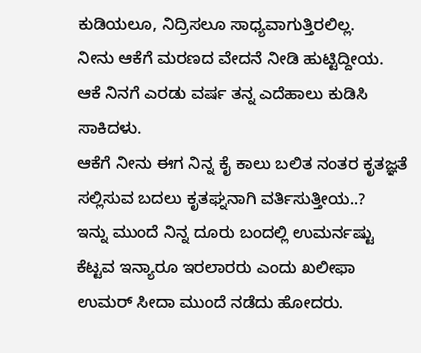ಕುಡಿಯಲೂ, ನಿದ್ರಿಸಲೂ ಸಾಧ್ಯವಾಗುತ್ತಿರಲಿಲ್ಲ.
ನೀನು ಆಕೆಗೆ ಮರಣದ ವೇದನೆ ನೀಡಿ ಹುಟ್ಟಿದ್ದೀಯ. ಆಕೆ ನಿನಗೆ ಎರಡು ವರ್ಷ ತನ್ನ ಎದೆಹಾಲು ಕುಡಿಸಿ ಸಾಕಿದಳು.
ಆಕೆಗೆ ನೀನು ಈಗ ನಿನ್ನ ಕೈ ಕಾಲು ಬಲಿತ ನಂತರ ಕೃತಜ್ಞತೆ ಸಲ್ಲಿಸುವ ಬದಲು ಕೃತಘ್ನನಾಗಿ ವರ್ತಿಸುತ್ತೀಯ..?
ಇನ್ನು ಮುಂದೆ ನಿನ್ನ ದೂರು ಬಂದಲ್ಲಿ ಉಮರ್ನಷ್ಟು ಕೆಟ್ಟವ ಇನ್ಯಾರೂ ಇರಲಾರರು ಎಂದು ಖಲೀಫಾ ಉಮರ್ ಸೀದಾ ಮುಂದೆ ನಡೆದು ಹೋದರು.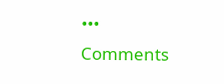•••
Comments